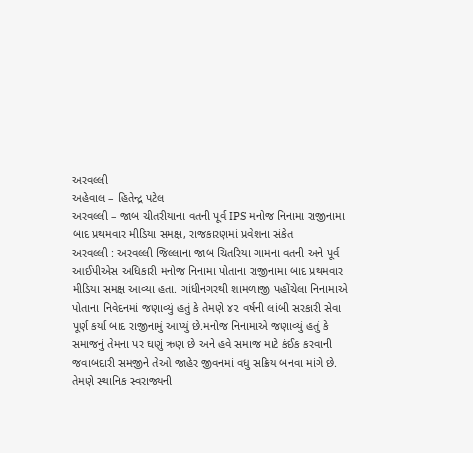અરવલ્લી
અહેવાલ – હિતેન્દ્ર પટેલ
અરવલ્લી – જાબ ચીતરીયાના વતની પૂર્વ IPS મનોજ નિનામા રાજીનામા બાદ પ્રથમવાર મીડિયા સમક્ષ, રાજકારણમાં પ્રવેશના સંકેત
અરવલ્લી : અરવલ્લી જિલ્લાના જાબ ચિતરિયા ગામના વતની અને પૂર્વ આઈપીએસ અધિકારી મનોજ નિનામા પોતાના રાજીનામા બાદ પ્રથમવાર મીડિયા સમક્ષ આવ્યા હતા. ગાંધીનગરથી શામળાજી પહોંચેલા નિનામાએ પોતાના નિવેદનમાં જણાવ્યું હતું કે તેમણે ૪૨ વર્ષની લાંબી સરકારી સેવા પૂર્ણ કર્યા બાદ રાજીનામું આપ્યું છે.મનોજ નિનામાએ જણાવ્યું હતું કે સમાજનું તેમના પર ઘણું ઋણ છે અને હવે સમાજ માટે કંઈક કરવાની જવાબદારી સમજીને તેઓ જાહેર જીવનમાં વધુ સક્રિય બનવા માંગે છે. તેમણે સ્થાનિક સ્વરાજ્યની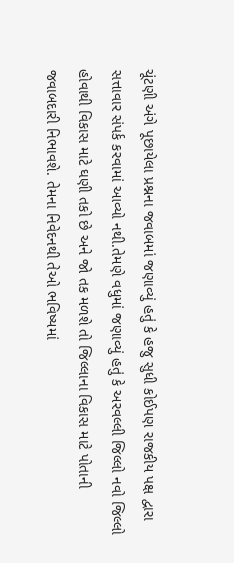ચૂંટણી અંગે પૂછાયેલા પ્રશ્નના જવાબમાં જણાવ્યું હતું કે હજુ સુધી કોઈપણ રાજકીય પક્ષ દ્વારા સત્તાવાર સંપર્ક કરવામાં આવ્યો નથી.તેમણે વધુમાં જણાવ્યું હતું કે અરવલ્લી જિલ્લો નવો જિલ્લો હોવાથી વિકાસ માટે ઘણી તકો છે અને જો તક મળશે તો જિલ્લાના વિકાસ માટે પોતાની જવાબદારી નિભાવશે. તેમના નિવેદનથી તેઓ ભવિષ્યમાં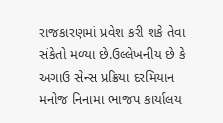રાજકારણમાં પ્રવેશ કરી શકે તેવા સંકેતો મળ્યા છે.ઉલ્લેખનીય છે કે અગાઉ સેન્સ પ્રક્રિયા દરમિયાન મનોજ નિનામા ભાજપ કાર્યાલય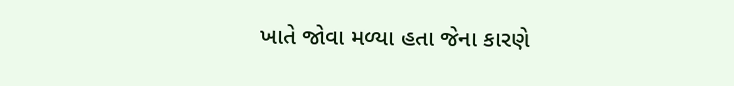ખાતે જોવા મળ્યા હતા જેના કારણે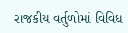રાજકીય વર્તુળોમાં વિવિધ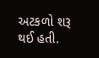અટકળો શરૂ થઈ હતી.